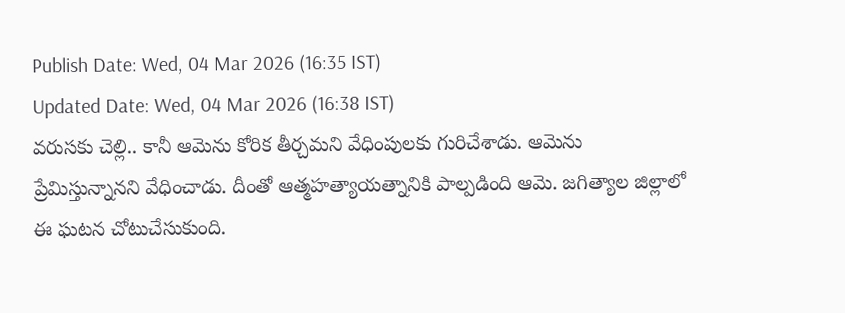Publish Date: Wed, 04 Mar 2026 (16:35 IST)
Updated Date: Wed, 04 Mar 2026 (16:38 IST)
వరుసకు చెల్లి.. కానీ ఆమెను కోరిక తీర్చమని వేధింపులకు గురిచేశాడు. ఆమెను ప్రేమిస్తున్నానని వేధించాడు. దీంతో ఆత్మహత్యాయత్నానికి పాల్పడింది ఆమె. జగిత్యాల జిల్లాలో ఈ ఘటన చోటుచేసుకుంది.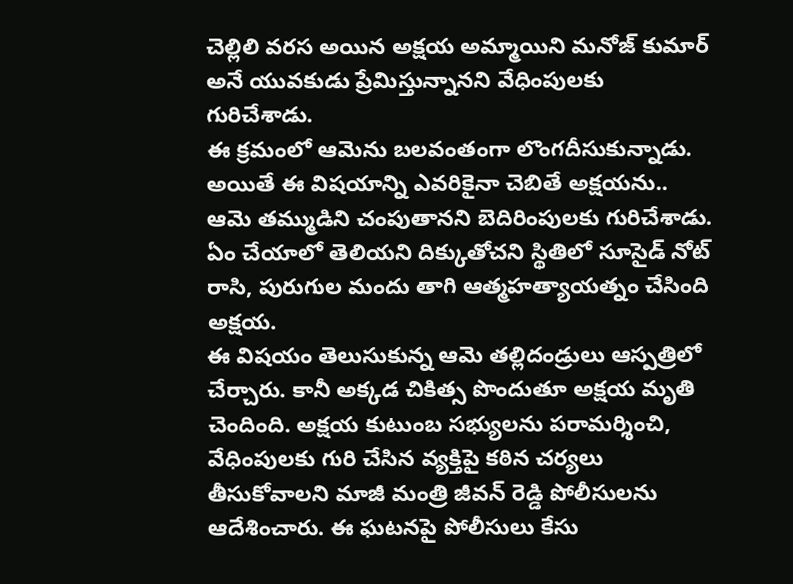చెల్లిలి వరస అయిన అక్షయ అమ్మాయిని మనోజ్ కుమార్ అనే యువకుడు ప్రేమిస్తున్నానని వేధింపులకు గురిచేశాడు.
ఈ క్రమంలో ఆమెను బలవంతంగా లొంగదీసుకున్నాడు. అయితే ఈ విషయాన్ని ఎవరికైనా చెబితే అక్షయను.. ఆమె తమ్ముడిని చంపుతానని బెదిరింపులకు గురిచేశాడు. ఏం చేయాలో తెలియని దిక్కుతోచని స్థితిలో సూసైడ్ నోట్ రాసి, పురుగుల మందు తాగి ఆత్మహత్యాయత్నం చేసింది అక్షయ.
ఈ విషయం తెలుసుకున్న ఆమె తల్లిదండ్రులు ఆస్పత్రిలో చేర్చారు. కానీ అక్కడ చికిత్స పొందుతూ అక్షయ మృతి చెందింది. అక్షయ కుటుంబ సభ్యులను పరామర్శించి, వేధింపులకు గురి చేసిన వ్యక్తిపై కఠిన చర్యలు తీసుకోవాలని మాజీ మంత్రి జీవన్ రెడ్డి పోలీసులను ఆదేశించారు. ఈ ఘటనపై పోలీసులు కేసు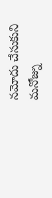నమోదు చేసుకుని మనోజ్ను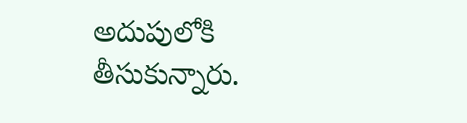అదుపులోకి తీసుకున్నారు.